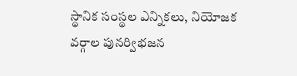స్థానిక సంస్థల ఎన్నికలు, నియోజక వర్గాల పునర్విభజన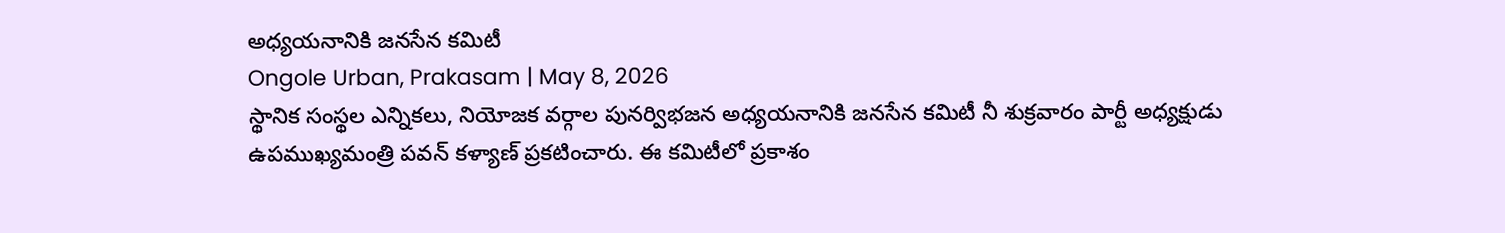అధ్యయనానికి జనసేన కమిటీ
Ongole Urban, Prakasam | May 8, 2026
స్థానిక సంస్థల ఎన్నికలు, నియోజక వర్గాల పునర్విభజన అధ్యయనానికి జనసేన కమిటీ నీ శుక్రవారం పార్టీ అధ్యక్షుడు ఉపముఖ్యమంత్రి పవన్ కళ్యాణ్ ప్రకటించారు. ఈ కమిటీలో ప్రకాశం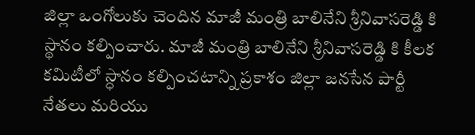జిల్లా ఒంగోలుకు చెందిన మాజీ మంత్రి బాలినేని శ్రీనివాసరెడ్డి కి స్థానం కల్పించారు. మాజీ మంత్రి బాలినేని శ్రీనివాసరెడ్డి కి కీలక కమిటీలో స్ధానం కల్పించటాన్ని ప్రకాశం జిల్లా జనసేన పార్టీ నేతలు మరియు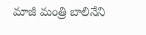మాజీ మంత్రి బాలినేని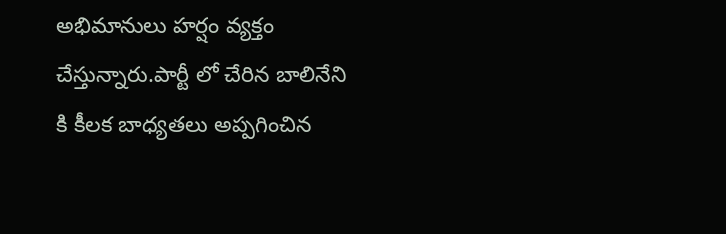అభిమానులు హర్షం వ్యక్తం చేస్తున్నారు.పార్టీ లో చేరిన బాలినేని కి కీలక బాధ్యతలు అప్పగించిన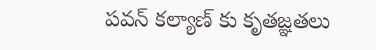పవన్ కల్యాణ్ కు కృతజ్ఞతలు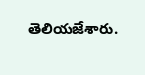తెలియజేశారు.